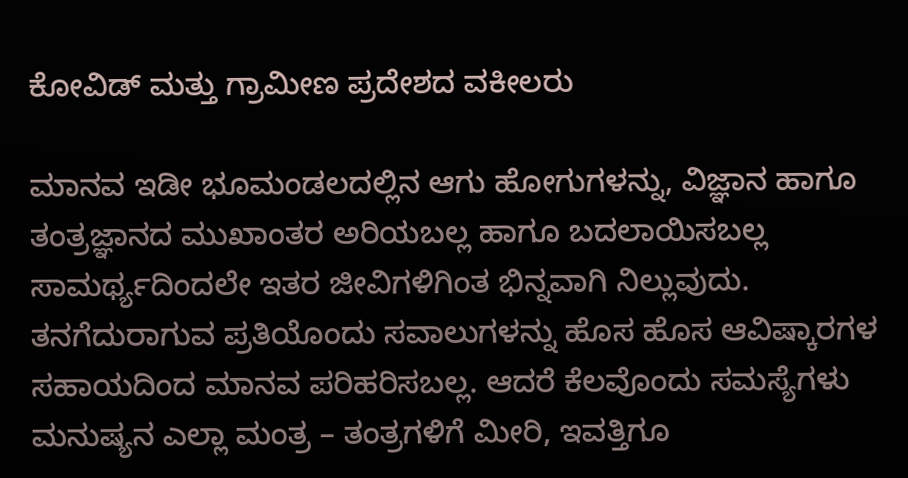ಕೋವಿಡ್ ಮತ್ತು ಗ್ರಾಮೀಣ ಪ್ರದೇಶದ ವಕೀಲರು

ಮಾನವ ಇಡೀ ಭೂಮಂಡಲದಲ್ಲಿನ ಆಗು ಹೋಗುಗಳನ್ನು, ವಿಜ್ಞಾನ ಹಾಗೂ ತಂತ್ರಜ್ಞಾನದ ಮುಖಾಂತರ ಅರಿಯಬಲ್ಲ ಹಾಗೂ ಬದಲಾಯಿಸಬಲ್ಲ ಸಾಮರ್ಥ್ಯದಿಂದಲೇ ಇತರ ಜೀವಿಗಳಿಗಿಂತ ಭಿನ್ನವಾಗಿ ನಿಲ್ಲುವುದು. ತನಗೆದುರಾಗುವ ಪ್ರತಿಯೊಂದು ಸವಾಲುಗಳನ್ನು ಹೊಸ ಹೊಸ ಆವಿಷ್ಕಾರಗಳ ಸಹಾಯದಿಂದ ಮಾನವ ಪರಿಹರಿಸಬಲ್ಲ. ಆದರೆ ಕೆಲವೊಂದು ಸಮಸ್ಯೆಗಳು ಮನುಷ್ಯನ ಎಲ್ಲಾ ಮಂತ್ರ – ತಂತ್ರಗಳಿಗೆ ಮೀರಿ, ಇವತ್ತಿಗೂ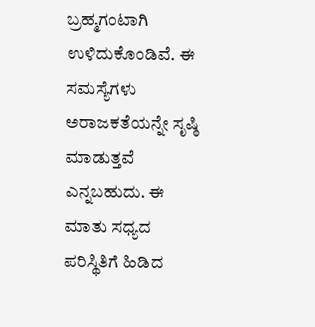ಬ್ರಹ್ಮಗಂಟಾಗಿ ಉಳಿದುಕೊಂಡಿವೆ. ಈ ಸಮಸ್ಯೆಗಳು ಅರಾಜಕತೆಯನ್ನೇ ಸೃಷ್ಠಿ ಮಾಡುತ್ತವೆ ಎನ್ನಬಹುದು. ಈ ಮಾತು ಸಧ್ಯದ ಪರಿಸ್ಥಿತಿಗೆ ಹಿಡಿದ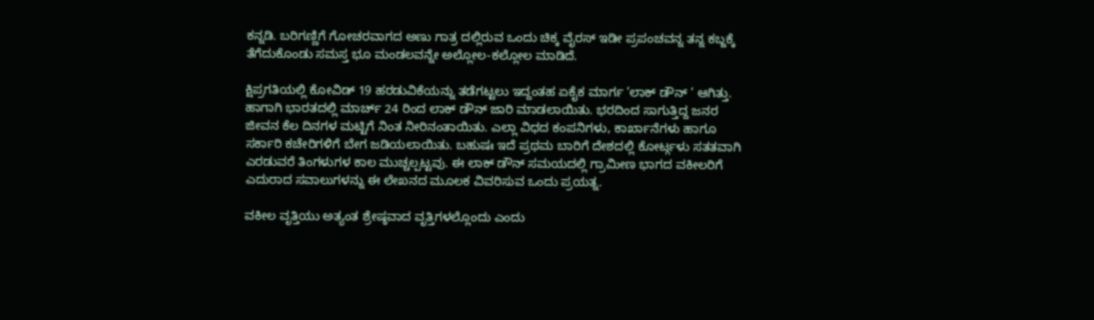ಕನ್ನಡಿ. ಬರಿಗಣ್ಣಿಗೆ ಗೋಚರವಾಗದ ಅಣು ಗಾತ್ರ ದಲ್ಲಿರುವ ಒಂದು ಚಿಕ್ಕ ವೈರಸ್ ಇಡೀ ಪ್ರಪಂಚವನ್ನ ತನ್ನ ಕಬ್ಜಕ್ಕೆ ತೆಗೆದುಕೊಂಡು ಸಮಸ್ತ ಭೂ ಮಂಡಲವನ್ನೇ ಅಲ್ಲೋಲ-ಕಲ್ಲೋಲ ಮಾಡಿದೆ.

ಕ್ಷಿಪ್ರಗತಿಯಲ್ಲಿ ಕೋವಿಡ್ 19 ಹರಡುವಿಕೆಯನ್ನು ತಡೆಗಟ್ಟಲು ಇದ್ದಂತಹ ಏಕೈಕ ಮಾರ್ಗ ‘ಲಾಕ್ ಡೌನ್ ‘ ಆಗಿತ್ತು. ಹಾಗಾಗಿ ಭಾರತದಲ್ಲಿ ಮಾರ್ಚ್ 24 ರಿಂದ ಲಾಕ್ ಡೌನ್ ಜಾರಿ ಮಾಡಲಾಯಿತು. ಭರದಿಂದ ಸಾಗುತ್ತಿದ್ದ ಜನರ ಜೀವನ ಕೆಲ ದಿನಗಳ ಮಟ್ಟಿಗೆ ನಿಂತ ನೀರಿನಂತಾಯಿತು. ಎಲ್ಲಾ ವಿಧದ ಕಂಪನಿಗಳು, ಕಾರ್ಖಾನೆಗಳು ಹಾಗೂ ಸರ್ಕಾರಿ ಕಚೇರಿಗಳಿಗೆ ಬೇಗ ಜಡಿಯಲಾಯಿತು. ಬಹುಷಃ ಇದೆ ಪ್ರಥಮ ಬಾರಿಗೆ ದೇಶದಲ್ಲಿ ಕೋರ್ಟ್ಗಳು ಸತತವಾಗಿ ಎರಡುವರೆ ತಿಂಗಳುಗಳ ಕಾಲ ಮುಚ್ಚಲ್ಪಟ್ಟವು. ಈ ಲಾಕ್ ಡೌನ್ ಸಮಯದಲ್ಲಿ ಗ್ರಾಮೀಣ ಭಾಗದ ವಕೀಲರಿಗೆ ಎದುರಾದ ಸವಾಲುಗಳನ್ನು ಈ ಲೇಖನದ ಮೂಲಕ ವಿವರಿಸುವ ಒಂದು ಪ್ರಯತ್ನ.

ವಕೀಲ ವೃತ್ತಿಯು ಅತ್ಯಂತ ಶ್ರೇಷ್ಠವಾದ ವೃತ್ತಿಗಳಲ್ಲೊಂದು ಎಂದು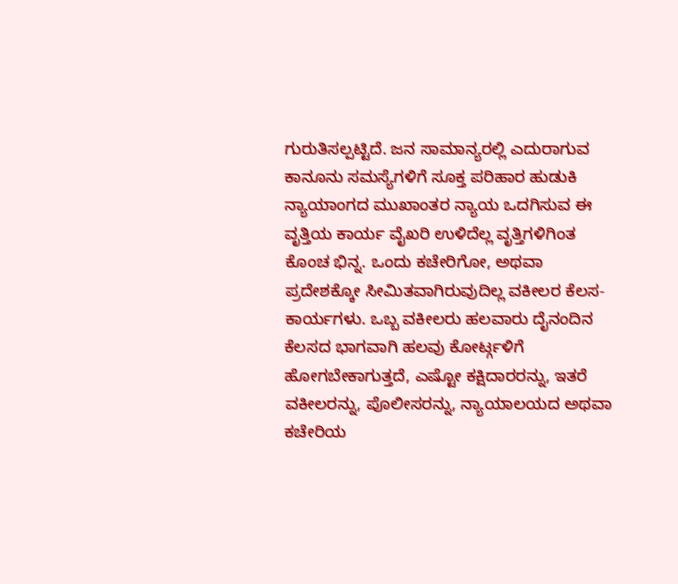ಗುರುತಿಸಲ್ಪಟ್ಟಿದೆ. ಜನ ಸಾಮಾನ್ಯರಲ್ಲಿ ಎದುರಾಗುವ ಕಾನೂನು ಸಮಸ್ಯೆಗಳಿಗೆ ಸೂಕ್ತ ಪರಿಹಾರ ಹುಡುಕಿ ನ್ಯಾಯಾಂಗದ ಮುಖಾಂತರ ನ್ಯಾಯ ಒದಗಿಸುವ ಈ ವೃತ್ತಿಯ ಕಾರ್ಯ ವೈಖರಿ ಉಳಿದೆಲ್ಲ ವೃತ್ತಿಗಳಿಗಿಂತ ಕೊಂಚ ಭಿನ್ನ. ಒಂದು ಕಚೇರಿಗೋ, ಅಥವಾ ಪ್ರದೇಶಕ್ಕೋ ಸೀಮಿತವಾಗಿರುವುದಿಲ್ಲ ವಕೀಲರ ಕೆಲಸ- ಕಾರ್ಯಗಳು. ಒಬ್ಬ ವಕೀಲರು ಹಲವಾರು ದೈನಂದಿನ ಕೆಲಸದ ಭಾಗವಾಗಿ ಹಲವು ಕೋರ್ಟ್ಗಳಿಗೆ ಹೋಗಬೇಕಾಗುತ್ತದೆ, ಎಷ್ಟೋ ಕಕ್ಷಿದಾರರನ್ನು, ಇತರೆ ವಕೀಲರನ್ನು, ಪೊಲೀಸರನ್ನು, ನ್ಯಾಯಾಲಯದ ಅಥವಾ ಕಚೇರಿಯ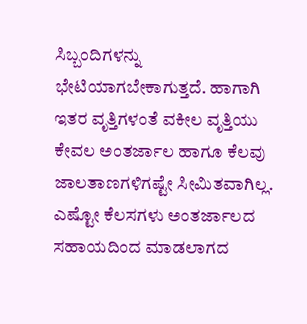ಸಿಬ್ಬಂದಿಗಳನ್ನು ಭೇಟಿಯಾಗಬೇಕಾಗುತ್ತದೆ. ಹಾಗಾಗಿ ಇತರ ವೃತ್ತಿಗಳಂತೆ ವಕೀಲ ವೃತ್ತಿಯು ಕೇವಲ ಅಂತರ್ಜಾಲ ಹಾಗೂ ಕೆಲವು ಜಾಲತಾಣಗಳಿಗಷ್ಟೇ ಸೀಮಿತವಾಗಿಲ್ಲ. ಎಷ್ಟೋ ಕೆಲಸಗಳು ಅಂತರ್ಜಾಲದ ಸಹಾಯದಿಂದ ಮಾಡಲಾಗದ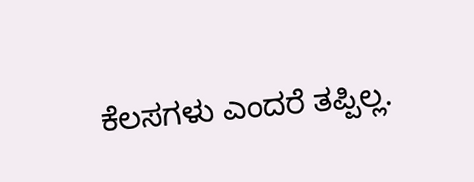ಕೆಲಸಗಳು ಎಂದರೆ ತಪ್ಪಿಲ್ಲ.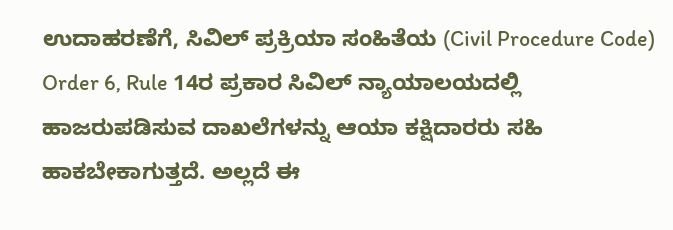ಉದಾಹರಣೆಗೆ, ಸಿವಿಲ್ ಪ್ರಕ್ರಿಯಾ ಸಂಹಿತೆಯ (Civil Procedure Code) Order 6, Rule 14ರ ಪ್ರಕಾರ ಸಿವಿಲ್ ನ್ಯಾಯಾಲಯದಲ್ಲಿ ಹಾಜರುಪಡಿಸುವ ದಾಖಲೆಗಳನ್ನು ಆಯಾ ಕಕ್ಷಿದಾರರು ಸಹಿ ಹಾಕಬೇಕಾಗುತ್ತದೆ. ಅಲ್ಲದೆ ಈ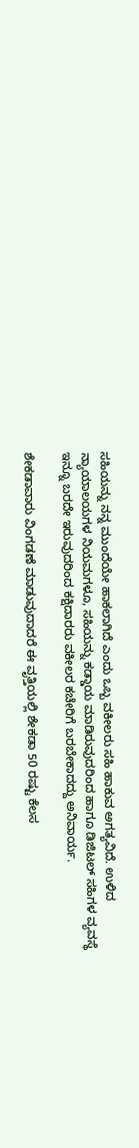ಸಹಿಯನ್ನು ನನ್ನ ಮುಂದೆಯೇ ಹಾಕಲಾಗಿದೆ ಎಂದು ಒಬ್ಬ ವಕೀಲರು ಸಹಿ ಹಾಕುವ ಅಗತ್ಯವಿದೆ. ಉಳಿದ ನ್ಯಾಯಾಲಯಗಳ ನಿಯಮಗಳೂ, ಸಹಿಯನ್ನು ಕಡ್ಡಾಯ ಮಾಡಿರುವುದರಿಂದ ಹಾಗೂ ಡಿಜಿಟಲ್ ಸಹಿಗಳ ವ್ಯವಸ್ಥೆ ಇನ್ನೂ ಬರದೇ ಇರುವುದರಿಂದ ಕಕ್ಷಿದಾರರು ವಕೀಲರ ಕಚೇರಿಗೆ ಬರಬೇಕಾದದ್ದು ಅನಿವಾರ್ಯ.

ಶೇಕಡಾವಾರು ವಿಂಗಡಣೆ ಮಾಡುವುದಾದರೆ ಈ ವೃತ್ತಿಯಲ್ಲಿ ಶೇಕಡಾ 50 ರಷ್ಟು ಕೆಲಸ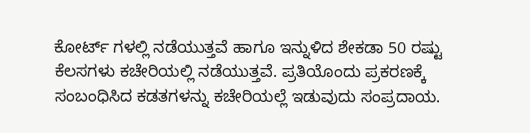ಕೋರ್ಟ್ ಗಳಲ್ಲಿ ನಡೆಯುತ್ತವೆ ಹಾಗೂ ಇನ್ನುಳಿದ ಶೇಕಡಾ 50 ರಷ್ಟು ಕೆಲಸಗಳು ಕಚೇರಿಯಲ್ಲಿ ನಡೆಯುತ್ತವೆ. ಪ್ರತಿಯೊಂದು ಪ್ರಕರಣಕ್ಕೆ ಸಂಬಂಧಿಸಿದ ಕಡತಗಳನ್ನು ಕಚೇರಿಯಲ್ಲೆ ಇಡುವುದು ಸಂಪ್ರದಾಯ.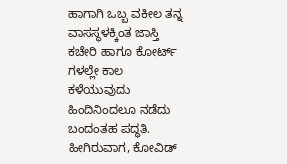ಹಾಗಾಗಿ ಒಬ್ಬ ವಕೀಲ ತನ್ನ ವಾಸಸ್ಥಳಕ್ಕಿಂತ ಜಾಸ್ತಿ ಕಚೇರಿ ಹಾಗೂ ಕೋರ್ಟ್ ಗಳಲ್ಲೇ ಕಾಲ ಕಳೆಯುವುದು ಹಿಂದಿನಿಂದಲೂ ನಡೆದು ಬಂದಂತಹ ಪದ್ಧತಿ. ಹೀಗಿರುವಾಗ, ಕೋವಿಡ್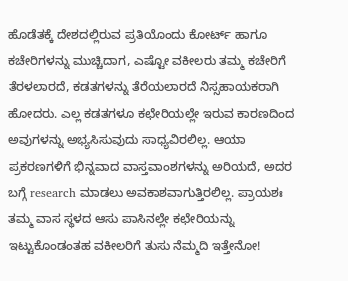ಹೊಡೆತಕ್ಕೆ ದೇಶದಲ್ಲಿರುವ ಪ್ರತಿಯೊಂದು ಕೋರ್ಟ್ ಹಾಗೂ ಕಚೇರಿಗಳನ್ನು ಮುಚ್ಚಿದಾಗ, ಎಷ್ಟೋ ವಕೀಲರು ತಮ್ಮ ಕಚೇರಿಗೆ ತೆರಳಲಾರದೆ, ಕಡತಗಳನ್ನು ತೆರೆಯಲಾರದೆ ನಿಸ್ಸಹಾಯಕರಾಗಿ ಹೋದರು. ಎಲ್ಲ ಕಡತಗಳೂ ಕಛೇರಿಯಲ್ಲೇ ಇರುವ ಕಾರಣದಿಂದ ಅವುಗಳನ್ನು ಅಭ್ಯಸಿಸುವುದು ಸಾಧ್ಯವಿರಲಿಲ್ಲ. ಆಯಾ ಪ್ರಕರಣಗಳಿಗೆ ಭಿನ್ನವಾದ ವಾಸ್ತವಾಂಶಗಳನ್ನು ಅರಿಯದೆ, ಅದರ ಬಗ್ಗೆ research ಮಾಡಲು ಅವಕಾಶವಾಗುತ್ತಿರಲಿಲ್ಲ. ಪ್ರಾಯಶಃ ತಮ್ಮ ವಾಸ ಸ್ಥಳದ ಆಸು ಪಾಸಿನಲ್ಲೇ ಕಛೇರಿಯನ್ನು ಇಟ್ಟುಕೊಂಡಂತಹ ವಕೀಲರಿಗೆ ತುಸು ನೆಮ್ಮದಿ ಇತ್ತೇನೋ!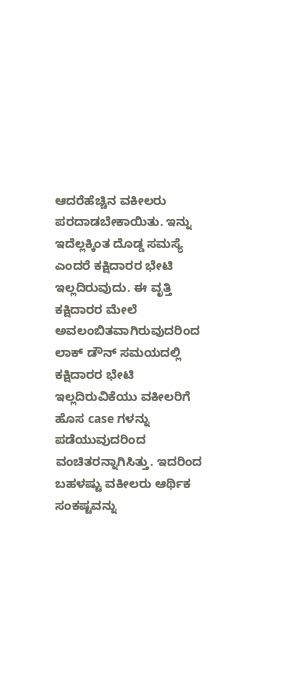ಆದರೆಹೆಚ್ಚಿನ ವಕೀಲರು ಪರದಾಡಬೇಕಾಯಿತು. ಇನ್ನು ಇದೆಲ್ಲಕ್ಕಿಂತ ದೊಡ್ಡ ಸಮಸ್ಯೆ ಎಂದರೆ ಕಕ್ಷಿದಾರರ ಭೇಟಿ ಇಲ್ಲದಿರುವುದು. ಈ ವೃತ್ತಿ ಕಕ್ಷಿದಾರರ ಮೇಲೆ ಅವಲಂಬಿತವಾಗಿರುವುದರಿಂದ ಲಾಕ್ ಡೌನ್ ಸಮಯದಲ್ಲಿ ಕಕ್ಷಿದಾರರ ಭೇಟಿ ಇಲ್ಲದಿರುವಿಕೆಯು ವಕೀಲರಿಗೆ ಹೊಸ case ಗಳನ್ನು ಪಡೆಯುವುದರಿಂದ ವಂಚಿತರನ್ನಾಗಿಸಿತ್ತು. ಇದರಿಂದ ಬಹಳಷ್ಟು ವಕೀಲರು ಆರ್ಥಿಕ ಸಂಕಷ್ಟವನ್ನು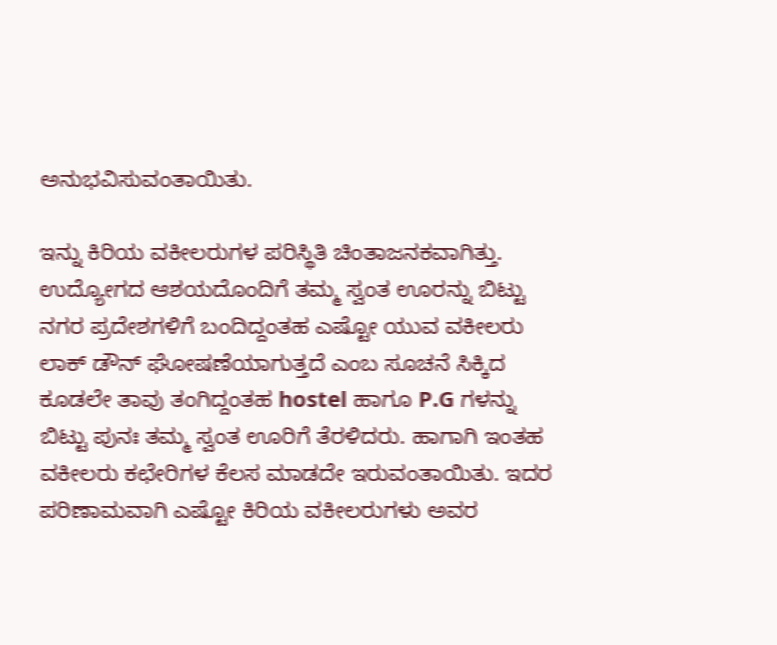ಅನುಭವಿಸುವಂತಾಯಿತು.

ಇನ್ನು ಕಿರಿಯ ವಕೀಲರುಗಳ ಪರಿಸ್ಥಿತಿ ಚಿಂತಾಜನಕವಾಗಿತ್ತು. ಉದ್ಯೋಗದ ಆಶಯದೊಂದಿಗೆ ತಮ್ಮ ಸ್ವಂತ ಊರನ್ನು ಬಿಟ್ಟು ನಗರ ಪ್ರದೇಶಗಳಿಗೆ ಬಂದಿದ್ದಂತಹ ಎಷ್ಟೋ ಯುವ ವಕೀಲರು ಲಾಕ್ ಡೌನ್ ಘೋಷಣೆಯಾಗುತ್ತದೆ ಎಂಬ ಸೂಚನೆ ಸಿಕ್ಕಿದ ಕೂಡಲೇ ತಾವು ತಂಗಿದ್ದಂತಹ hostel ಹಾಗೂ P.G ಗಳನ್ನು ಬಿಟ್ಟು ಪುನಃ ತಮ್ಮ ಸ್ವಂತ ಊರಿಗೆ ತೆರಳಿದರು. ಹಾಗಾಗಿ ಇಂತಹ ವಕೀಲರು ಕಛೇರಿಗಳ ಕೆಲಸ ಮಾಡದೇ ಇರುವಂತಾಯಿತು. ಇದರ ಪರಿಣಾಮವಾಗಿ ಎಷ್ಟೋ ಕಿರಿಯ ವಕೀಲರುಗಳು ಅವರ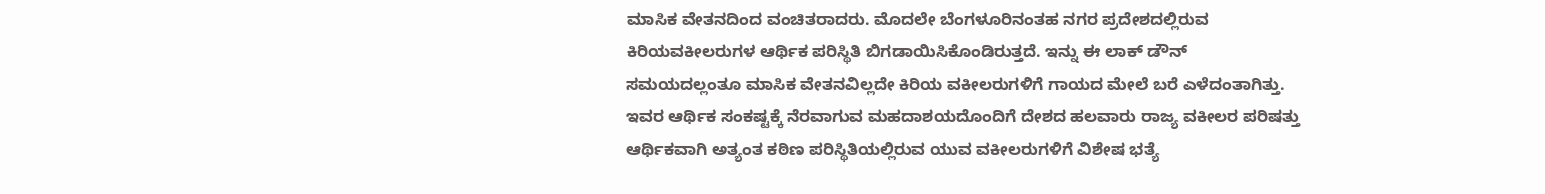ಮಾಸಿಕ ವೇತನದಿಂದ ವಂಚಿತರಾದರು. ಮೊದಲೇ ಬೆಂಗಳೂರಿನಂತಹ ನಗರ ಪ್ರದೇಶದಲ್ಲಿರುವ ಕಿರಿಯವಕೀಲರುಗಳ ಆರ್ಥಿಕ ಪರಿಸ್ಥಿತಿ ಬಿಗಡಾಯಿಸಿಕೊಂಡಿರುತ್ತದೆ. ಇನ್ನು ಈ ಲಾಕ್ ಡೌನ್ ಸಮಯದಲ್ಲಂತೂ ಮಾಸಿಕ ವೇತನವಿಲ್ಲದೇ ಕಿರಿಯ ವಕೀಲರುಗಳಿಗೆ ಗಾಯದ ಮೇಲೆ ಬರೆ ಎಳೆದಂತಾಗಿತ್ತು. ಇವರ ಆರ್ಥಿಕ ಸಂಕಷ್ಟಕ್ಕೆ ನೆರವಾಗುವ ಮಹದಾಶಯದೊಂದಿಗೆ ದೇಶದ ಹಲವಾರು ರಾಜ್ಯ ವಕೀಲರ ಪರಿಷತ್ತು ಆರ್ಥಿಕವಾಗಿ ಅತ್ಯಂತ ಕಠಿಣ ಪರಿಸ್ಥಿತಿಯಲ್ಲಿರುವ ಯುವ ವಕೀಲರುಗಳಿಗೆ ವಿಶೇಷ ಭತ್ಯೆ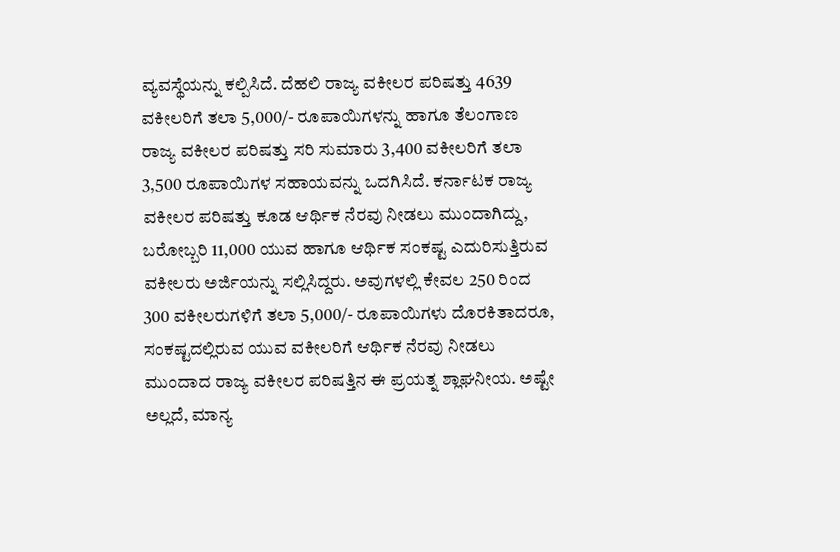ವ್ಯವಸ್ಥೆಯನ್ನು ಕಲ್ಪಿಸಿದೆ. ದೆಹಲಿ ರಾಜ್ಯ ವಕೀಲರ ಪರಿಷತ್ತು 4639 ವಕೀಲರಿಗೆ ತಲಾ 5,000/- ರೂಪಾಯಿಗಳನ್ನು ಹಾಗೂ ತೆಲಂಗಾಣ ರಾಜ್ಯ ವಕೀಲರ ಪರಿಷತ್ತು ಸರಿ ಸುಮಾರು 3,400 ವಕೀಲರಿಗೆ ತಲಾ 3,500 ರೂಪಾಯಿಗಳ ಸಹಾಯವನ್ನು ಒದಗಿಸಿದೆ. ಕರ್ನಾಟಕ ರಾಜ್ಯ ವಕೀಲರ ಪರಿಷತ್ತು ಕೂಡ ಆರ್ಥಿಕ ನೆರವು ನೀಡಲು ಮುಂದಾಗಿದ್ದು, ಬರೋಬ್ಬರಿ 11,000 ಯುವ ಹಾಗೂ ಆರ್ಥಿಕ ಸಂಕಷ್ಟ ಎದುರಿಸುತ್ತಿರುವ ವಕೀಲರು ಅರ್ಜಿಯನ್ನು ಸಲ್ಲಿಸಿದ್ದರು. ಅವುಗಳಲ್ಲಿ ಕೇವಲ 250 ರಿಂದ 300 ವಕೀಲರುಗಳಿಗೆ ತಲಾ 5,000/- ರೂಪಾಯಿಗಳು ದೊರಕಿತಾದರೂ, ಸಂಕಷ್ಟದಲ್ಲಿರುವ ಯುವ ವಕೀಲರಿಗೆ ಆರ್ಥಿಕ ನೆರವು ನೀಡಲು ಮುಂದಾದ ರಾಜ್ಯ ವಕೀಲರ ಪರಿಷತ್ತಿನ ಈ ಪ್ರಯತ್ನ ಶ್ಲಾಘನೀಯ. ಅಷ್ಟೇ ಅಲ್ಲದೆ, ಮಾನ್ಯ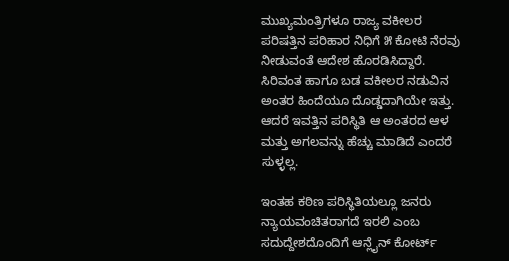ಮುಖ್ಯಮಂತ್ರಿಗಳೂ ರಾಜ್ಯ ವಕೀಲರ ಪರಿಷತ್ತಿನ ಪರಿಹಾರ ನಿಧಿಗೆ ೫ ಕೋಟಿ ನೆರವು ನೀಡುವಂತೆ ಆದೇಶ ಹೊರಡಿಸಿದ್ದಾರೆ. ಸಿರಿವಂತ ಹಾಗೂ ಬಡ ವಕೀಲರ ನಡುವಿನ ಅಂತರ ಹಿಂದೆಯೂ ದೊಡ್ಡದಾಗಿಯೇ ಇತ್ತು. ಆದರೆ ಇವತ್ತಿನ ಪರಿಸ್ಥಿತಿ ಆ ಅಂತರದ ಆಳ ಮತ್ತು ಅಗಲವನ್ನು ಹೆಚ್ಚು ಮಾಡಿದೆ ಎಂದರೆ ಸುಳ್ಳಲ್ಲ.

ಇಂತಹ ಕಠಿಣ ಪರಿಸ್ಥಿತಿಯಲ್ಲೂ ಜನರು ನ್ಯಾಯವಂಚಿತರಾಗದೆ ಇರಲಿ ಎಂಬ ಸದುದ್ದೇಶದೊಂದಿಗೆ ಆನ್ಲೈನ್ ಕೋರ್ಟ್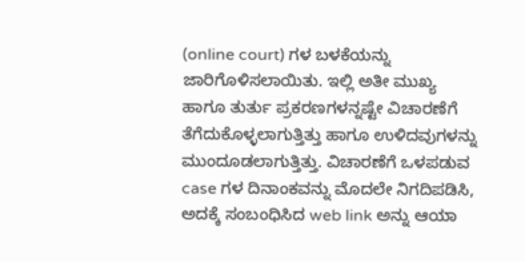(online court) ಗಳ ಬಳಕೆಯನ್ನು ಜಾರಿಗೊಳಿಸಲಾಯಿತು. ಇಲ್ಲಿ ಅತೀ ಮುಖ್ಯ ಹಾಗೂ ತುರ್ತು ಪ್ರಕರಣಗಳನ್ನಷ್ಟೇ ವಿಚಾರಣೆಗೆ ತೆಗೆದುಕೊಳ್ಳಲಾಗುತ್ತಿತ್ತು ಹಾಗೂ ಉಳಿದವುಗಳನ್ನು ಮುಂದೂಡಲಾಗುತ್ತಿತ್ತು. ವಿಚಾರಣೆಗೆ ಒಳಪಡುವ case ಗಳ ದಿನಾಂಕವನ್ನು ಮೊದಲೇ ನಿಗದಿಪಡಿಸಿ, ಅದಕ್ಕೆ ಸಂಬಂಧಿಸಿದ web link ಅನ್ನು ಆಯಾ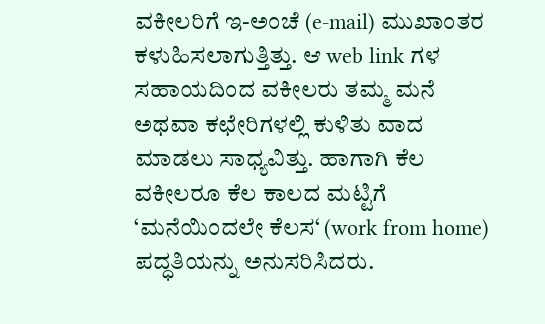ವಕೀಲರಿಗೆ ಇ-ಅಂಚೆ (e-mail) ಮುಖಾಂತರ ಕಳುಹಿಸಲಾಗುತ್ತಿತ್ತು. ಆ web link ಗಳ ಸಹಾಯದಿಂದ ವಕೀಲರು ತಮ್ಮ ಮನೆ ಅಥವಾ ಕಛೇರಿಗಳಲ್ಲಿ ಕುಳಿತು ವಾದ ಮಾಡಲು ಸಾಧ್ಯವಿತ್ತು. ಹಾಗಾಗಿ ಕೆಲ ವಕೀಲರೂ ಕೆಲ ಕಾಲದ ಮಟ್ಟಿಗೆ ‘ಮನೆಯಿಂದಲೇ ಕೆಲಸ‘ (work from home) ಪದ್ಧತಿಯನ್ನು ಅನುಸರಿಸಿದರು.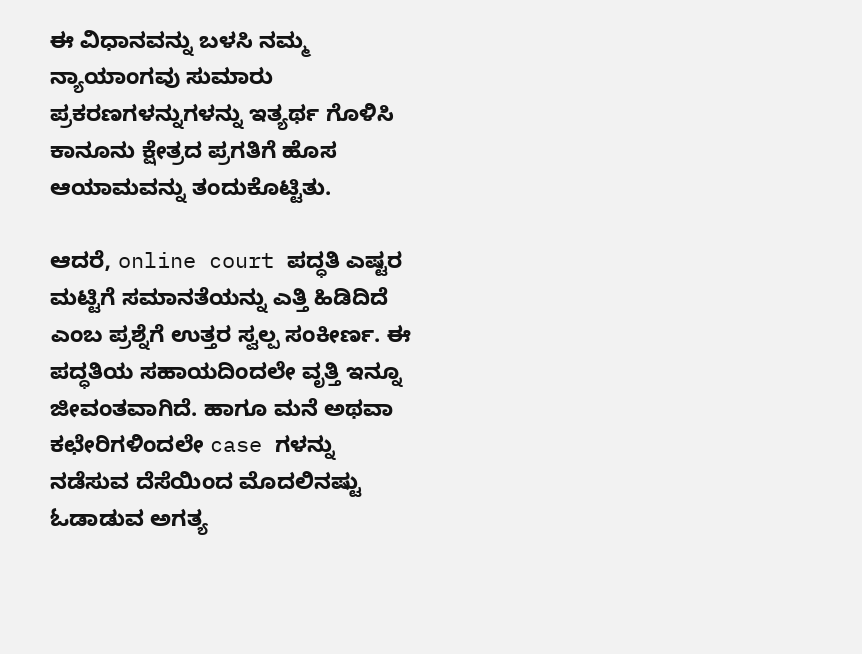ಈ ವಿಧಾನವನ್ನು ಬಳಸಿ ನಮ್ಮ ನ್ಯಾಯಾಂಗವು ಸುಮಾರು ಪ್ರಕರಣಗಳನ್ನುಗಳನ್ನು ಇತ್ಯರ್ಥ ಗೊಳಿಸಿ ಕಾನೂನು ಕ್ಷೇತ್ರದ ಪ್ರಗತಿಗೆ ಹೊಸ ಆಯಾಮವನ್ನು ತಂದುಕೊಟ್ಟಿತು.

ಆದರೆ, online court ಪದ್ಧತಿ ಎಷ್ಟರ ಮಟ್ಟಿಗೆ ಸಮಾನತೆಯನ್ನು ಎತ್ತಿ ಹಿಡಿದಿದೆ ಎಂಬ ಪ್ರಶ್ನೆಗೆ ಉತ್ತರ ಸ್ವಲ್ಪ ಸಂಕೀರ್ಣ. ಈ ಪದ್ಧತಿಯ ಸಹಾಯದಿಂದಲೇ ವೃತ್ತಿ ಇನ್ನೂ ಜೀವಂತವಾಗಿದೆ. ಹಾಗೂ ಮನೆ ಅಥವಾ ಕಛೇರಿಗಳಿಂದಲೇ case ಗಳನ್ನು ನಡೆಸುವ ದೆಸೆಯಿಂದ ಮೊದಲಿನಷ್ಟು ಓಡಾಡುವ ಅಗತ್ಯ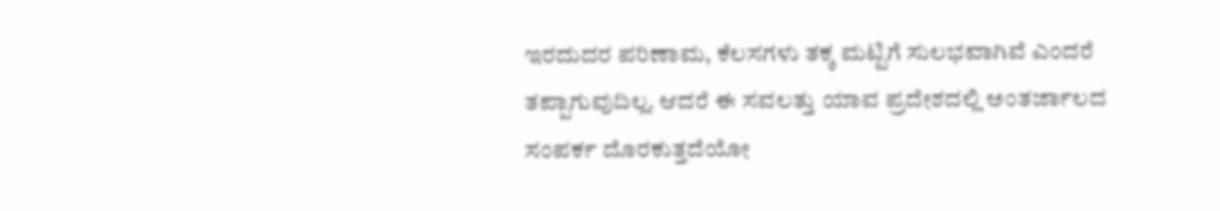ಇರದುದರ ಪರಿಣಾಮ, ಕೆಲಸಗಳು ತಕ್ಕ ಮಟ್ಟಿಗೆ ಸುಲಭವಾಗಿವೆ ಎಂದರೆ ತಪ್ಪಾಗುವುದಿಲ್ಲ. ಆದರೆ ಈ ಸವಲತ್ತು ಯಾವ ಪ್ರದೇಶದಲ್ಲಿ ಅಂತರ್ಜಾಲದ ಸಂಪರ್ಕ ದೊರಕುತ್ತದೆಯೋ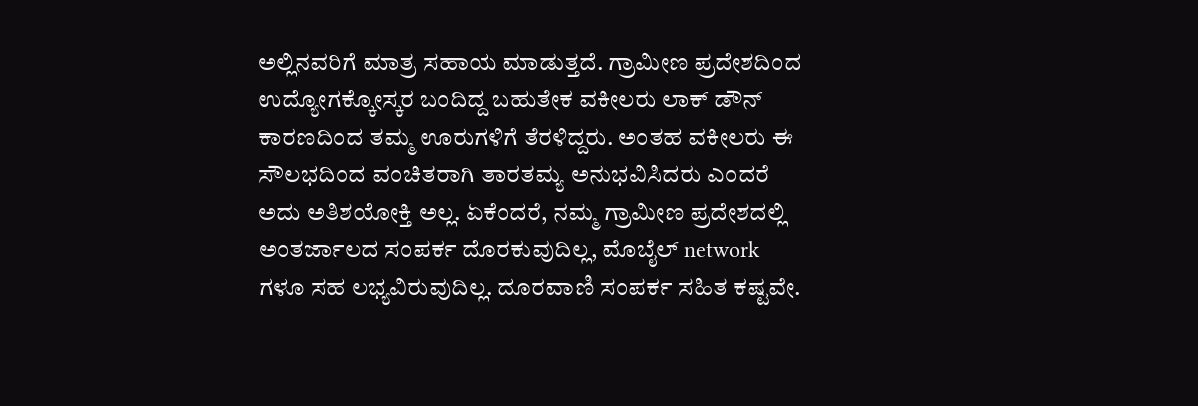ಅಲ್ಲಿನವರಿಗೆ ಮಾತ್ರ ಸಹಾಯ ಮಾಡುತ್ತದೆ. ಗ್ರಾಮೀಣ ಪ್ರದೇಶದಿಂದ ಉದ್ಯೋಗಕ್ಕೋಸ್ಕರ ಬಂದಿದ್ದ ಬಹುತೇಕ ವಕೀಲರು ಲಾಕ್ ಡೌನ್ ಕಾರಣದಿಂದ ತಮ್ಮ ಊರುಗಳಿಗೆ ತೆರಳಿದ್ದರು. ಅಂತಹ ವಕೀಲರು ಈ ಸೌಲಭದಿಂದ ವಂಚಿತರಾಗಿ ತಾರತಮ್ಯ ಅನುಭವಿಸಿದರು ಎಂದರೆ ಅದು ಅತಿಶಯೋಕ್ತಿ ಅಲ್ಲ. ಏಕೆಂದರೆ, ನಮ್ಮ ಗ್ರಾಮೀಣ ಪ್ರದೇಶದಲ್ಲಿ ಅಂತರ್ಜಾಲದ ಸಂಪರ್ಕ ದೊರಕುವುದಿಲ್ಲ, ಮೊಬೈಲ್ network ಗಳೂ ಸಹ ಲಭ್ಯವಿರುವುದಿಲ್ಲ. ದೂರವಾಣಿ ಸಂಪರ್ಕ ಸಹಿತ ಕಷ್ಟವೇ.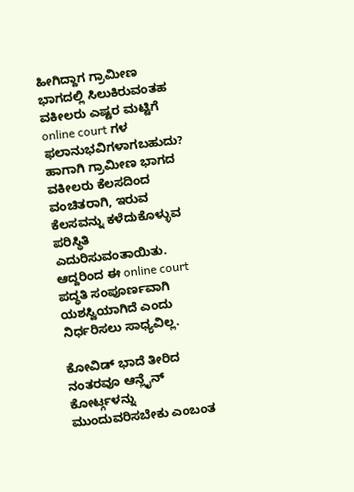ಹೀಗಿದ್ದಾಗ ಗ್ರಾಮೀಣ ಭಾಗದಲ್ಲಿ ಸಿಲುಕಿರುವಂತಹ ವಕೀಲರು ಎಷ್ಟರ ಮಟ್ಟಿಗೆ online court ಗಳ ಫಲಾನುಭವಿಗಳಾಗಬಹುದು? ಹಾಗಾಗಿ ಗ್ರಾಮೀಣ ಭಾಗದ ವಕೀಲರು ಕೆಲಸದಿಂದ ವಂಚಿತರಾಗಿ, ಇರುವ ಕೆಲಸವನ್ನು ಕಳೆದುಕೊಳ್ಳುವ ಪರಿಸ್ಥಿತಿ ಎದುರಿಸುವಂತಾಯಿತು. ಆದ್ದರಿಂದ ಈ online court ಪದ್ಧತಿ ಸಂಪೂರ್ಣವಾಗಿ ಯಶಸ್ವಿಯಾಗಿದೆ ಎಂದು ನಿರ್ಧರಿಸಲು ಸಾಧ್ಯವಿಲ್ಲ.

ಕೋವಿಡ್ ಭಾದೆ ತೀರಿದ ನಂತರವೂ ಆನ್ಲೈನ್ ಕೋರ್ಟ್ಗಳನ್ನು ಮುಂದುವರಿಸಬೇಕು ಎಂಬಂತ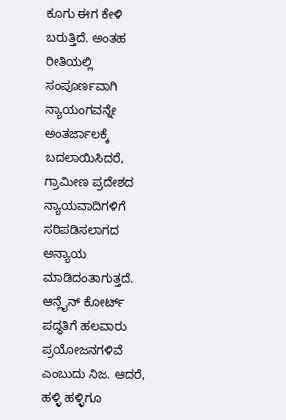ಕೂಗು ಈಗ ಕೇಳಿ ಬರುತ್ತಿದೆ. ಅಂತಹ ರೀತಿಯಲ್ಲಿ ಸಂಪೂರ್ಣವಾಗಿ ನ್ಯಾಯಂಗವನ್ನೇ ಅಂತರ್ಜಾಲಕ್ಕೆ ಬದಲಾಯಿಸಿದರೆ, ಗ್ರಾಮೀಣ ಪ್ರದೇಶದ ನ್ಯಾಯವಾದಿಗಳಿಗೆ ಸರಿಪಡಿಸಲಾಗದ ಅನ್ಯಾಯ ಮಾಡಿದಂತಾಗುತ್ತದೆ. ಆನ್ಲೈನ್ ಕೋರ್ಟ್ ಪದ್ಧತಿಗೆ ಹಲವಾರು ಪ್ರಯೋಜನಗಳಿವೆ ಎಂಬುದು ನಿಜ. ಆದರೆ, ಹಳ್ಳಿ ಹಳ್ಳಿಗೂ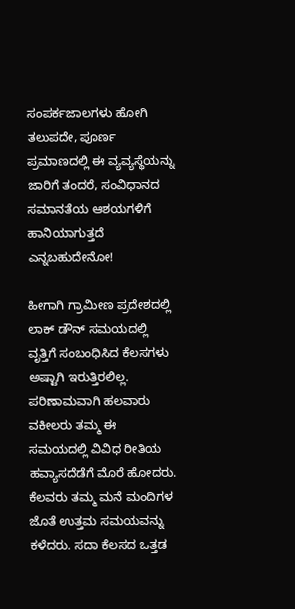ಸಂಪರ್ಕಜಾಲಗಳು ಹೋಗಿ ತಲುಪದೇ, ಪೂರ್ಣ ಪ್ರಮಾಣದಲ್ಲಿ ಈ ವ್ಯವ್ಯಸ್ಥೆಯನ್ನು ಜಾರಿಗೆ ತಂದರೆ, ಸಂವಿಧಾನದ ಸಮಾನತೆಯ ಆಶಯಗಳಿಗೆ ಹಾನಿಯಾಗುತ್ತದೆ ಎನ್ನಬಹುದೇನೋ!

ಹೀಗಾಗಿ ಗ್ರಾಮೀಣ ಪ್ರದೇಶದಲ್ಲಿ ಲಾಕ್ ಡೌನ್ ಸಮಯದಲ್ಲಿ ವೃತ್ತಿಗೆ ಸಂಬಂಧಿಸಿದ ಕೆಲಸಗಳು ಅಷ್ಟಾಗಿ ಇರುತ್ತಿರಲಿಲ್ಲ. ಪರಿಣಾಮವಾಗಿ ಹಲವಾರು ವಕೀಲರು ತಮ್ಮ ಈ ಸಮಯದಲ್ಲಿ ವಿವಿಧ ರೀತಿಯ ಹವ್ಯಾಸದೆಡೆಗೆ ಮೊರೆ ಹೋದರು. ಕೆಲವರು ತಮ್ಮ ಮನೆ ಮಂದಿಗಳ ಜೊತೆ ಉತ್ತಮ ಸಮಯವನ್ನು ಕಳೆದರು. ಸದಾ ಕೆಲಸದ ಒತ್ತಡ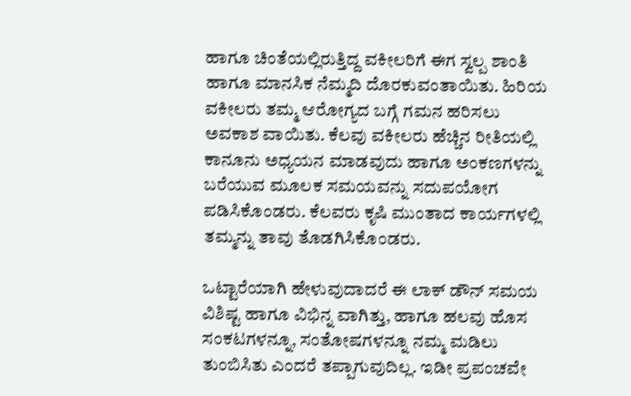ಹಾಗೂ ಚಿಂತೆಯಲ್ಲಿರುತ್ತಿದ್ದ ವಕೀಲರಿಗೆ ಈಗ ಸ್ವಲ್ಪ ಶಾಂತಿ ಹಾಗೂ ಮಾನಸಿಕ ನೆಮ್ಮದಿ ದೊರಕುವಂತಾಯಿತು. ಹಿರಿಯ ವಕೀಲರು ತಮ್ಮ ಆರೋಗ್ಯದ ಬಗ್ಗೆ ಗಮನ ಹರಿಸಲು ಅವಕಾಶ ವಾಯಿತು. ಕೆಲವು ವಕೀಲರು ಹೆಚ್ಚಿನ ರೀತಿಯಲ್ಲಿ ಕಾನೂನು ಅಧ್ಯಯನ ಮಾಡವುದು ಹಾಗೂ ಅಂಕಣಗಳನ್ನು ಬರೆಯುವ ಮೂಲಕ ಸಮಯವನ್ನು ಸದುಪಯೋಗ ಪಡಿಸಿಕೊಂಡರು. ಕೆಲವರು ಕೃಷಿ ಮುಂತಾದ ಕಾರ್ಯಗಳಲ್ಲಿ ತಮ್ಮನ್ನು ತಾವು ತೊಡಗಿಸಿಕೊಂಡರು.

ಒಟ್ಟಾರೆಯಾಗಿ ಹೇಳುವುದಾದರೆ ಈ ಲಾಕ್ ಡೌನ್ ಸಮಯ ವಿಶಿಷ್ಟ ಹಾಗೂ ವಿಭಿನ್ನ ವಾಗಿತ್ತು, ಹಾಗೂ ಹಲವು ಹೊಸ ಸಂಕಟಗಳನ್ನೂ, ಸಂತೋಷಗಳನ್ನೂ ನಮ್ಮ ಮಡಿಲು ತುಂಬಿಸಿತು ಎಂದರೆ ತಪ್ಪಾಗುವುದಿಲ್ಲ. ಇಡೀ ಪ್ರಪಂಚವೇ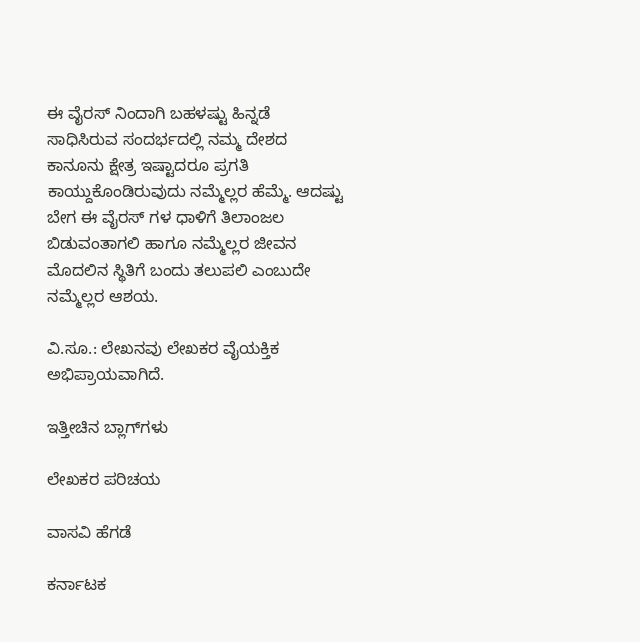ಈ ವೈರಸ್ ನಿಂದಾಗಿ ಬಹಳಷ್ಟು ಹಿನ್ನಡೆ ಸಾಧಿಸಿರುವ ಸಂದರ್ಭದಲ್ಲಿ ನಮ್ಮ ದೇಶದ ಕಾನೂನು ಕ್ಷೇತ್ರ ಇಷ್ಟಾದರೂ ಪ್ರಗತಿ ಕಾಯ್ದುಕೊಂಡಿರುವುದು ನಮ್ಮೆಲ್ಲರ ಹೆಮ್ಮೆ. ಆದಷ್ಟು ಬೇಗ ಈ ವೈರಸ್ ಗಳ ಧಾಳಿಗೆ ತಿಲಾಂಜಲ ಬಿಡುವಂತಾಗಲಿ ಹಾಗೂ ನಮ್ಮೆಲ್ಲರ ಜೀವನ ಮೊದಲಿನ ಸ್ಥಿತಿಗೆ ಬಂದು ತಲುಪಲಿ ಎಂಬುದೇ ನಮ್ಮೆಲ್ಲರ ಆಶಯ.

ವಿ.ಸೂ.: ಲೇಖನವು ಲೇಖಕರ ವೈಯಕ್ತಿಕ ಅಭಿಪ್ರಾಯವಾಗಿದೆ.

ಇತ್ತೀಚಿನ ಬ್ಲಾಗ್‌ಗಳು

ಲೇಖಕರ ಪರಿಚಯ

ವಾಸವಿ ಹೆಗಡೆ

ಕರ್ನಾಟಕ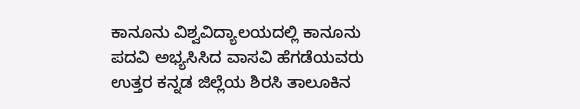ಕಾನೂನು ವಿಶ್ವವಿದ್ಯಾಲಯದಲ್ಲಿ ಕಾನೂನು ಪದವಿ ಅಭ್ಯಸಿಸಿದ ವಾಸವಿ ಹೆಗಡೆಯವರು ಉತ್ತರ ಕನ್ನಡ ಜಿಲ್ಲೆಯ ಶಿರಸಿ ತಾಲೂಕಿನ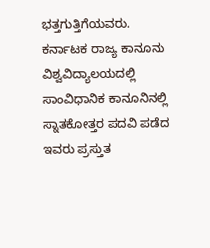ಭತ್ತಗುತ್ತಿಗೆಯವರು. ಕರ್ನಾಟಕ ರಾಜ್ಯ ಕಾನೂನು ವಿಶ್ವವಿದ್ಯಾಲಯದಲ್ಲಿ ಸಾಂವಿಧಾನಿಕ ಕಾನೂನಿನಲ್ಲಿ ಸ್ನಾತಕೋತ್ತರ ಪದವಿ ಪಡೆದ ಇವರು ಪ್ರಸ್ತುತ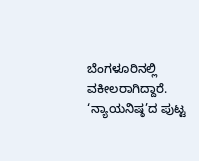ಬೆಂಗಳೂರಿನಲ್ಲಿ ವಕೀಲರಾಗಿದ್ದಾರೆ. ‘ನ್ಯಾಯನಿಷ್ಠ’ದ ಪುಟ್ಟ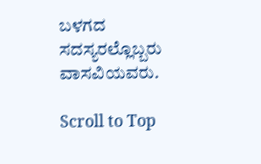ಬಳಗದ ಸದಸ್ಯರಲ್ಲೊಬ್ಬರು ವಾಸವಿಯವರು.

Scroll to Top